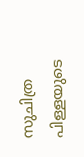സുചിത്ര പിള്ളയുടെ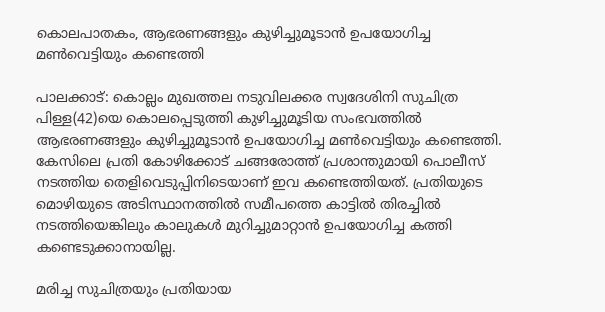കൊലപാതകം, ആഭരണങ്ങളും കുഴിച്ചുമൂടാന്‍ ഉപയോഗിച്ച മണ്‍വെട്ടിയും കണ്ടെത്തി

പാലക്കാട്: കൊല്ലം മുഖത്തല നടുവിലക്കര സ്വദേശിനി സുചിത്ര പിള്ള(42)യെ കൊലപ്പെടുത്തി കുഴിച്ചുമൂടിയ സംഭവത്തില്‍ ആഭരണങ്ങളും കുഴിച്ചുമൂടാന്‍ ഉപയോഗിച്ച മണ്‍വെട്ടിയും കണ്ടെത്തി. കേസിലെ പ്രതി കോഴിക്കോട് ചങ്ങരോത്ത് പ്രശാന്തുമായി പൊലീസ് നടത്തിയ തെളിവെടുപ്പിനിടെയാണ് ഇവ കണ്ടെത്തിയത്. പ്രതിയുടെ മൊഴിയുടെ അടിസ്ഥാനത്തില്‍ സമീപത്തെ കാട്ടില്‍ തിരച്ചില്‍ നടത്തിയെങ്കിലും കാലുകള്‍ മുറിച്ചുമാറ്റാന്‍ ഉപയോഗിച്ച കത്തി കണ്ടെടുക്കാനായില്ല.

മരിച്ച സുചിത്രയും പ്രതിയായ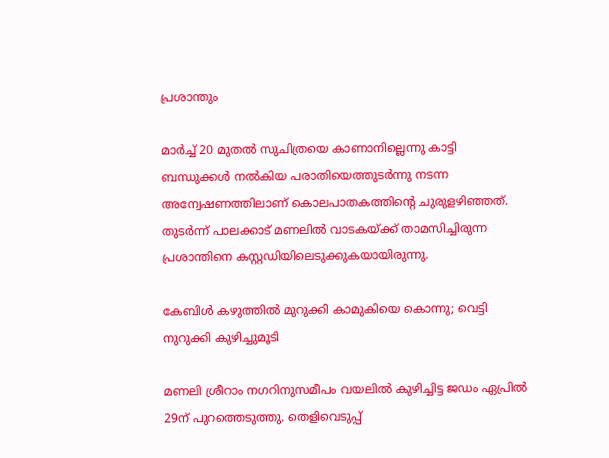പ്രശാന്തും

മാര്‍ച്ച് 20 മുതല്‍ സുചിത്രയെ കാണാനില്ലെന്നു കാട്ടി ബന്ധുക്കള്‍ നല്‍കിയ പരാതിയെത്തുടര്‍ന്നു നടന്ന അന്വേഷണത്തിലാണ് കൊലപാതകത്തിന്റെ ചുരുളഴിഞ്ഞത്. തുടര്‍ന്ന് പാലക്കാട് മണലില്‍ വാടകയ്ക്ക് താമസിച്ചിരുന്ന പ്രശാന്തിനെ കസ്റ്റഡിയിലെടുക്കുകയായിരുന്നു.

കേബിൾ കഴുത്തിൽ മുറുക്കി കാമുകിയെ കൊന്നു; വെട്ടി നുറുക്കി കുഴിച്ചുമൂടി

മണലി ശ്രീറാം നഗറിനുസമീപം വയലില്‍ കുഴിച്ചിട്ട ജഡം ഏപ്രില്‍ 29ന് പുറത്തെടുത്തു. തെളിവെടുപ്പ്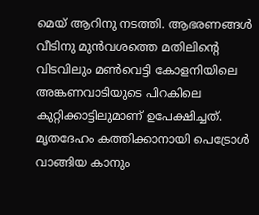മെയ് ആറിനു നടത്തി. ആഭരണങ്ങള്‍ വീടിനു മുന്‍വശത്തെ മതിലിന്റെ വിടവിലും മണ്‍വെട്ടി കോളനിയിലെ അങ്കണവാടിയുടെ പിറകിലെ കുറ്റിക്കാട്ടിലുമാണ് ഉപേക്ഷിച്ചത്. മൃതദേഹം കത്തിക്കാനായി പെട്രോള്‍ വാങ്ങിയ കാനും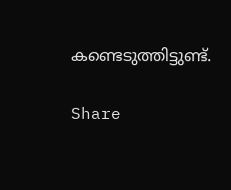കണ്ടെടുത്തിട്ടുണ്ട്.

Share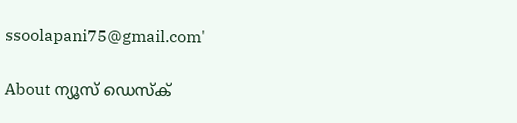ssoolapani75@gmail.com'

About ന്യൂസ് ഡെസ്ക്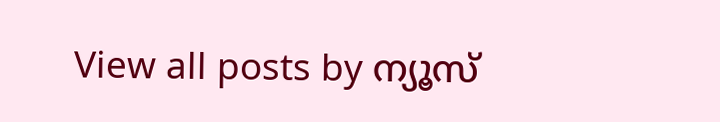View all posts by ന്യൂസ്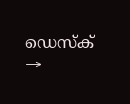ഡെസ്ക് →